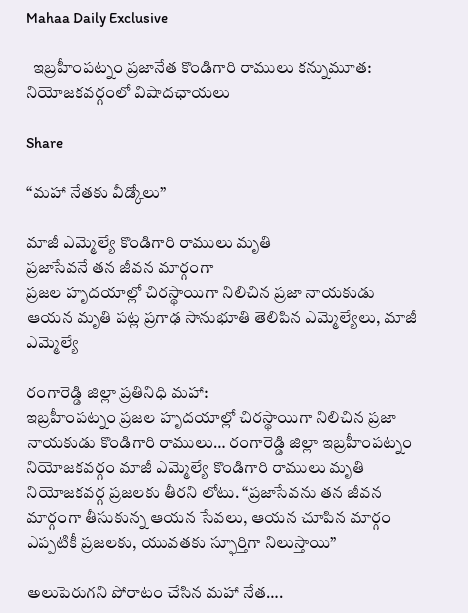Mahaa Daily Exclusive

  ఇబ్రహీంపట్నం ప్రజానేత కొండిగారి రాములు కన్నుమూత: నియోజకవర్గంలో విషాదఛాయలు

Share

“మహా నేతకు వీడ్కోలు”

మాజీ ఎమ్మెల్యే కొండిగారి రాములు మృతి
ప్రజాసేవనే తన జీవన మార్గంగా
ప్రజల హృదయాల్లో చిరస్థాయిగా నిలిచిన ప్రజా నాయకుడు
ఆయన మృతి పట్ల ప్రగాఢ సానుభూతి తెలిపిన ఎమ్మెల్యేలు, మాజీ ఎమ్మెల్యే

రంగారెడ్డి జిల్లా ప్రతినిధి మహా:
ఇబ్రహీంపట్నం ప్రజల హృదయాల్లో చిరస్థాయిగా నిలిచిన ప్రజా నాయకుడు కొండిగారి రాములు… రంగారెడ్డి జిల్లా ఇబ్రహీంపట్నం నియోజకవర్గం మాజీ ఎమ్మెల్యే కొండిగారి రాములు మృతి నియోజకవర్గ ప్రజలకు తీరని లోటు. “ప్రజాసేవను తన జీవన మార్గంగా తీసుకున్న ఆయన సేవలు, ఆయన చూపిన మార్గం ఎప్పటికీ ప్రజలకు, యువతకు స్ఫూర్తిగా నిలుస్తాయి”

అలుపెరుగని పోరాటం చేసిన మహా నేత….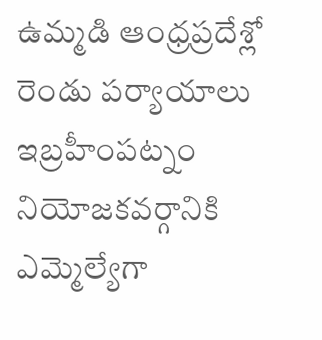ఉమ్మడి ఆంధ్రప్రదేశ్లో రెండు పర్యాయాలు ఇబ్రహీంపట్నం నియోజకవర్గానికి ఎమ్మెల్యేగా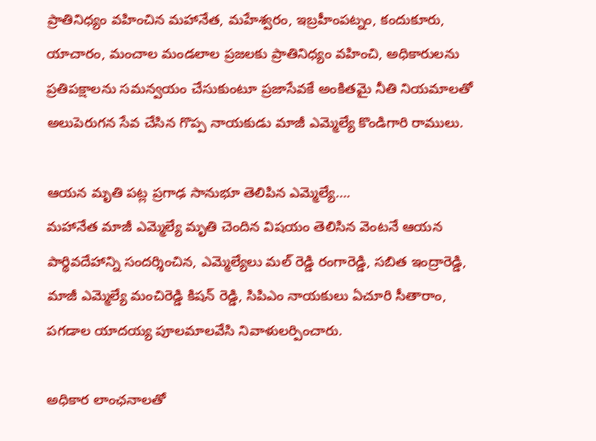ప్రాతినిధ్యం వహించిన మహానేత, మహేశ్వరం, ఇబ్రహీంపట్నం, కందుకూరు, యాచారం, మంచాల మండలాల ప్రజలకు ప్రాతినిధ్యం వహించి, అధికారులను ప్రతిపక్షాలను సమన్వయం చేసుకుంటూ ప్రజాసేవకే అంకితమై నీతి నియమాలతో అలుపెరుగన సేవ చేసిన గొప్ప నాయకుడు మాజీ ఎమ్మెల్యే కొండిగారి రాములు.

ఆయన మృతి పట్ల ప్రగాఢ సానుభూ తెలిపిన ఎమ్మెల్యే….
మహానేత మాజీ ఎమ్మెల్యే మృతి చెందిన విషయం తెలిసిన వెంటనే ఆయన పార్థివదేహాన్ని సందర్శించిన, ఎమ్మెల్యేలు మల్ రెడ్డి రంగారెడ్డి, సబిత ఇంద్రారెడ్డి, మాజీ ఎమ్మెల్యే మంచిరెడ్డి కిషన్ రెడ్డి, సిపిఎం నాయకులు ఏచూరి సీతారాం, పగడాల యాదయ్య పూలమాలవేసి నివాళులర్పించారు.

అధికార లాంఛనాలతో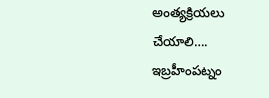అంత్యక్రియలు చేయాలి….
ఇబ్రహీంపట్నం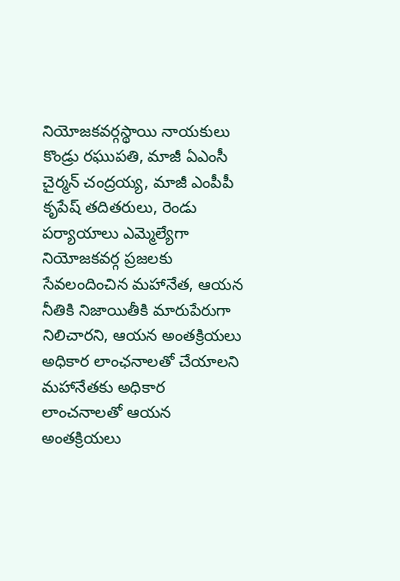నియోజకవర్గస్థాయి నాయకులు కొండ్రు రఘుపతి, మాజీ ఏఎంసీ చైర్మన్ చంద్రయ్య, మాజీ ఎంపీపీ కృపేష్ తదితరులు, రెండు పర్యాయాలు ఎమ్మెల్యేగా నియోజకవర్గ ప్రజలకు సేవలందించిన మహానేత, ఆయన నీతికి నిజాయితీకి మారుపేరుగా నిలిచారని, ఆయన అంతక్రియలు అధికార లాంఛనాలతో చేయాలని మహానేతకు అధికార లాంచనాలతో ఆయన అంతక్రియలు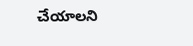చేయాలని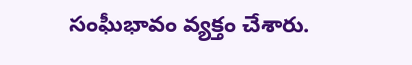సంఘీభావం వ్యక్తం చేశారు.